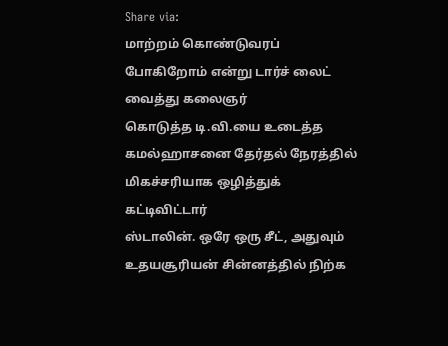Share via:
மாற்றம் கொண்டுவரப் போகிறோம் என்று டார்ச் லைட் வைத்து கலைஞர்
கொடுத்த டி.வி.யை உடைத்த கமல்ஹாசனை தேர்தல் நேரத்தில் மிகச்சரியாக ஒழித்துக் கட்டிவிட்டார்
ஸ்டாலின். ஒரே ஒரு சீட், அதுவும் உதயசூரியன் சின்னத்தில் நிற்க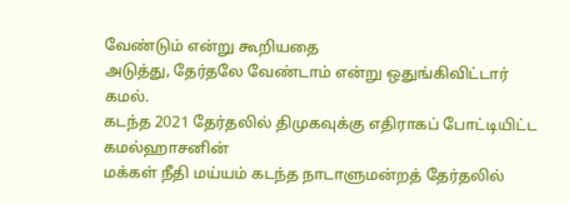வேண்டும் என்று கூறியதை
அடுத்து, தேர்தலே வேண்டாம் என்று ஒதுங்கிவிட்டார் கமல்.
கடந்த 2021 தேர்தலில் திமுகவுக்கு எதிராகப் போட்டியிட்ட கமல்ஹாசனின்
மக்கள் நீதி மய்யம் கடந்த நாடாளுமன்றத் தேர்தலில்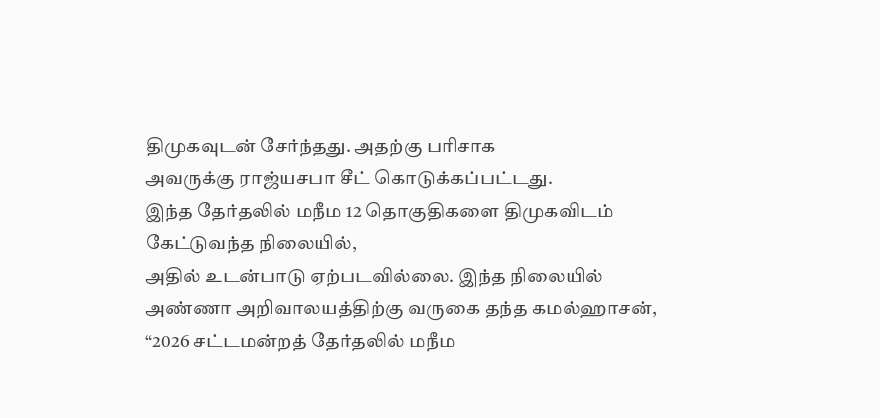திமுகவுடன் சேர்ந்தது. அதற்கு பரிசாக
அவருக்கு ராஜ்யசபா சீட் கொடுக்கப்பட்டது.
இந்த தேர்தலில் மநீம 12 தொகுதிகளை திமுகவிடம் கேட்டுவந்த நிலையில்,
அதில் உடன்பாடு ஏற்படவில்லை. இந்த நிலையில்
அண்ணா அறிவாலயத்திற்கு வருகை தந்த கமல்ஹாசன், “2026 சட்டமன்றத் தேர்தலில் மநீம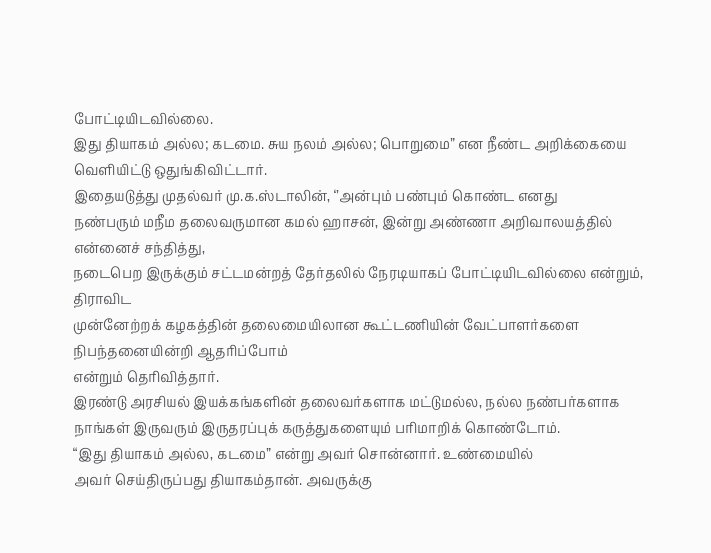போட்டியிடவில்லை.
இது தியாகம் அல்ல; கடமை. சுய நலம் அல்ல; பொறுமை” என நீண்ட அறிக்கையை வெளியிட்டு ஒதுங்கிவிட்டார்.
இதையடுத்து முதல்வர் மு.க.ஸ்டாலின், ‘’அன்பும் பண்பும் கொண்ட எனது
நண்பரும் மநீம தலைவருமான கமல் ஹாசன், இன்று அண்ணா அறிவாலயத்தில் என்னைச் சந்தித்து,
நடைபெற இருக்கும் சட்டமன்றத் தேர்தலில் நேரடியாகப் போட்டியிடவில்லை என்றும், திராவிட
முன்னேற்றக் கழகத்தின் தலைமையிலான கூட்டணியின் வேட்பாளர்களை நிபந்தனையின்றி ஆதரிப்போம்
என்றும் தெரிவித்தார்.
இரண்டு அரசியல் இயக்கங்களின் தலைவர்களாக மட்டுமல்ல, நல்ல நண்பர்களாக
நாங்கள் இருவரும் இருதரப்புக் கருத்துகளையும் பரிமாறிக் கொண்டோம்.
“இது தியாகம் அல்ல, கடமை” என்று அவர் சொன்னார். உண்மையில்
அவர் செய்திருப்பது தியாகம்தான். அவருக்கு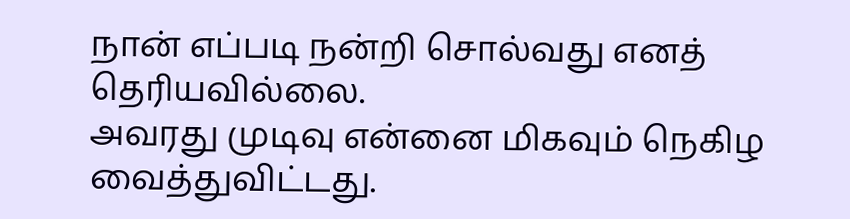நான் எப்படி நன்றி சொல்வது எனத் தெரியவில்லை.
அவரது முடிவு என்னை மிகவும் நெகிழ வைத்துவிட்டது.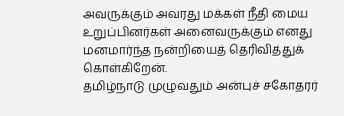அவருக்கும் அவரது மக்கள் நீதி மைய
உறுப்பினர்கள் அனைவருக்கும் எனது மனமார்ந்த நன்றியைத் தெரிவித்துக் கொள்கிறேன்.
தமிழ்நாடு முழுவதும் அன்புச் சகோதரர்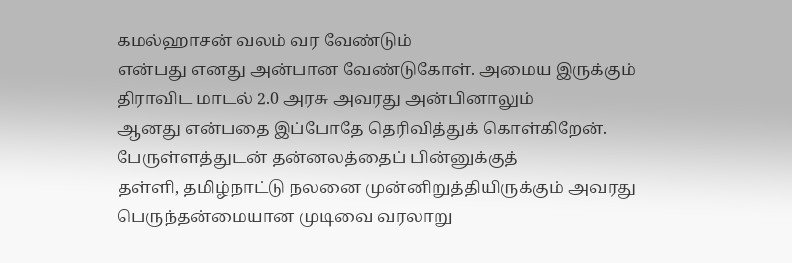கமல்ஹாசன் வலம் வர வேண்டும்
என்பது எனது அன்பான வேண்டுகோள். அமைய இருக்கும் திராவிட மாடல் 2.0 அரசு அவரது அன்பினாலும்
ஆனது என்பதை இப்போதே தெரிவித்துக் கொள்கிறேன். பேருள்ளத்துடன் தன்னலத்தைப் பின்னுக்குத்
தள்ளி, தமிழ்நாட்டு நலனை முன்னிறுத்தியிருக்கும் அவரது பெருந்தன்மையான முடிவை வரலாறு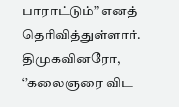பாராட்டும்” எனத் தெரிவித்துள்ளார்.
திமுகவினரோ, ‘’கலைஞரை விட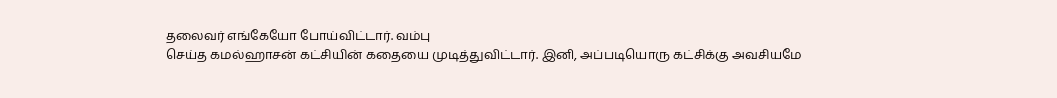தலைவர் எங்கேயோ போய்விட்டார். வம்பு
செய்த கமல்ஹாசன் கட்சியின் கதையை முடித்துவிட்டார். இனி, அப்படியொரு கட்சிக்கு அவசியமே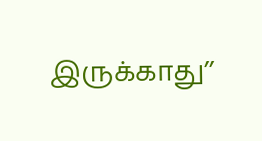இருக்காது’’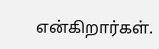என்கிறார்கள்.